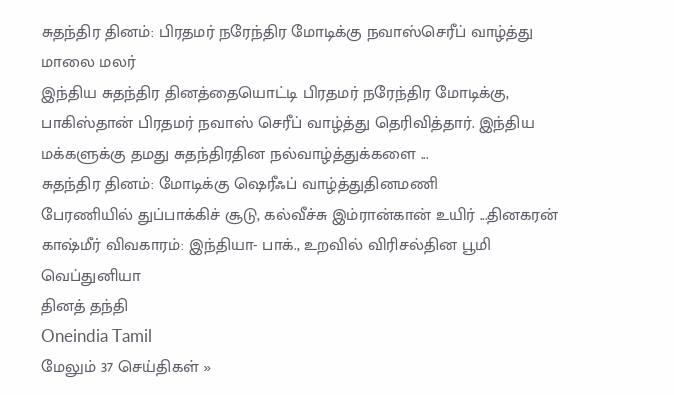சுதந்திர தினம்: பிரதமர் நரேந்திர மோடிக்கு நவாஸ்செரீப் வாழ்த்து மாலை மலர்
இந்திய சுதந்திர தினத்தையொட்டி பிரதமர் நரேந்திர மோடிக்கு, பாகிஸ்தான் பிரதமர் நவாஸ் செரீப் வாழ்த்து தெரிவித்தார். இந்திய மக்களுக்கு தமது சுதந்திரதின நல்வாழ்த்துக்களை ...
சுதந்திர தினம்: மோடிக்கு ஷெரீஃப் வாழ்த்துதினமணி
பேரணியில் துப்பாக்கிச் சூடு, கல்வீச்சு இம்ரான்கான் உயிர் ...தினகரன்
காஷ்மீர் விவகாரம்: இந்தியா- பாக்., உறவில் விரிசல்தின பூமி
வெப்துனியா
தினத் தந்தி
Oneindia Tamil
மேலும் 37 செய்திகள் »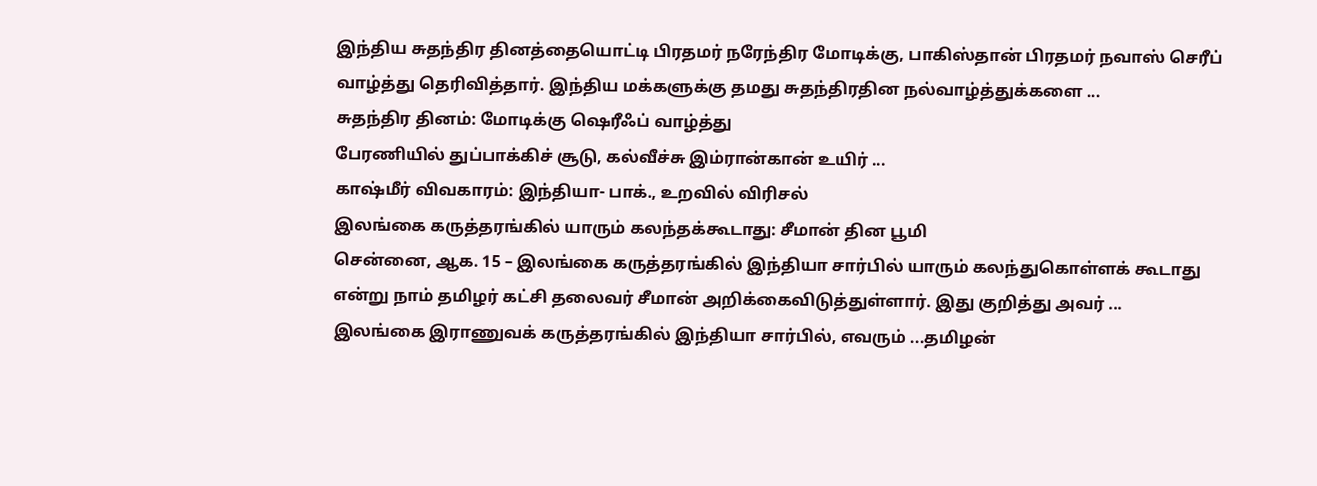இந்திய சுதந்திர தினத்தையொட்டி பிரதமர் நரேந்திர மோடிக்கு, பாகிஸ்தான் பிரதமர் நவாஸ் செரீப் வாழ்த்து தெரிவித்தார். இந்திய மக்களுக்கு தமது சுதந்திரதின நல்வாழ்த்துக்களை ...
சுதந்திர தினம்: மோடிக்கு ஷெரீஃப் வாழ்த்து
பேரணியில் துப்பாக்கிச் சூடு, கல்வீச்சு இம்ரான்கான் உயிர் ...
காஷ்மீர் விவகாரம்: இந்தியா- பாக்., உறவில் விரிசல்
இலங்கை கருத்தரங்கில் யாரும் கலந்தக்கூடாது: சீமான் தின பூமி
சென்னை, ஆக. 15 – இலங்கை கருத்தரங்கில் இந்தியா சார்பில் யாரும் கலந்துகொள்ளக் கூடாது என்று நாம் தமிழர் கட்சி தலைவர் சீமான் அறிக்கைவிடுத்துள்ளார். இது குறித்து அவர் ...
இலங்கை இராணுவக் கருத்தரங்கில் இந்தியா சார்பில், எவரும் ...தமிழன்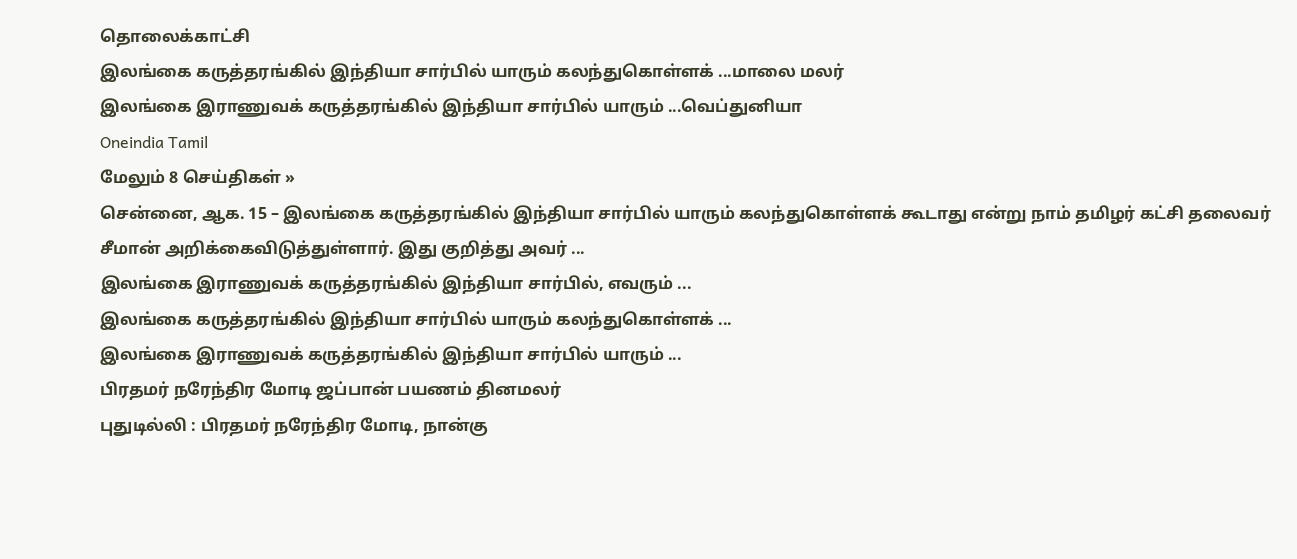தொலைக்காட்சி
இலங்கை கருத்தரங்கில் இந்தியா சார்பில் யாரும் கலந்துகொள்ளக் ...மாலை மலர்
இலங்கை இராணுவக் கருத்தரங்கில் இந்தியா சார்பில் யாரும் ...வெப்துனியா
Oneindia Tamil
மேலும் 8 செய்திகள் »
சென்னை, ஆக. 15 – இலங்கை கருத்தரங்கில் இந்தியா சார்பில் யாரும் கலந்துகொள்ளக் கூடாது என்று நாம் தமிழர் கட்சி தலைவர் சீமான் அறிக்கைவிடுத்துள்ளார். இது குறித்து அவர் ...
இலங்கை இராணுவக் கருத்தரங்கில் இந்தியா சார்பில், எவரும் ...
இலங்கை கருத்தரங்கில் இந்தியா சார்பில் யாரும் கலந்துகொள்ளக் ...
இலங்கை இராணுவக் கருத்தரங்கில் இந்தியா சார்பில் யாரும் ...
பிரதமர் நரேந்திர மோடி ஜப்பான் பயணம் தினமலர்
புதுடில்லி : பிரதமர் நரேந்திர மோடி, நான்கு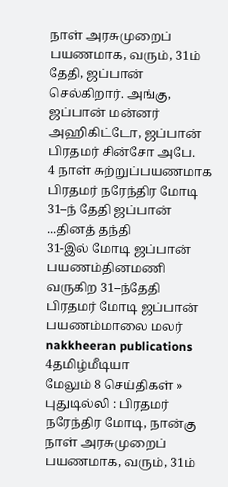நாள் அரசுமுறைப் பயணமாக, வரும், 31ம் தேதி, ஜப்பான் செல்கிறார். அங்கு, ஜப்பான் மன்னர் அஹிகிட்டோ, ஜப்பான் பிரதமர் சின்சோ அபே.
4 நாள் சுற்றுப்பயணமாக பிரதமர் நரேந்திர மோடி 31–ந் தேதி ஜப்பான் ...தினத் தந்தி
31-இல் மோடி ஜப்பான் பயணம்தினமணி
வருகிற 31–ந்தேதி பிரதமர் மோடி ஜப்பான் பயணம்மாலை மலர்
nakkheeran publications
4தமிழ்மீடியா
மேலும் 8 செய்திகள் »
புதுடில்லி : பிரதமர் நரேந்திர மோடி, நான்கு நாள் அரசுமுறைப் பயணமாக, வரும், 31ம்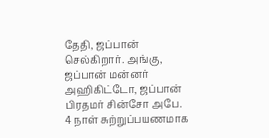தேதி, ஜப்பான் செல்கிறார். அங்கு, ஜப்பான் மன்னர் அஹிகிட்டோ, ஜப்பான் பிரதமர் சின்சோ அபே.
4 நாள் சுற்றுப்பயணமாக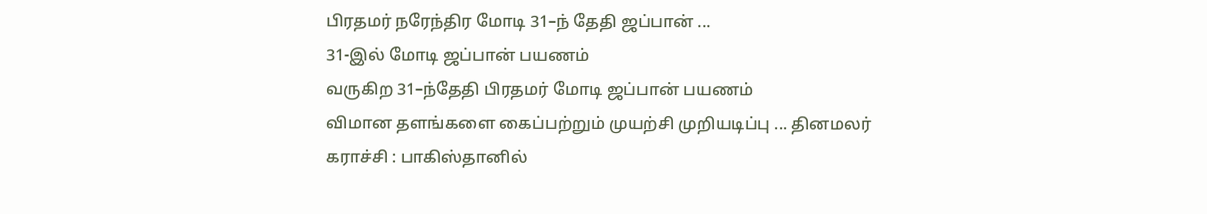பிரதமர் நரேந்திர மோடி 31–ந் தேதி ஜப்பான் ...
31-இல் மோடி ஜப்பான் பயணம்
வருகிற 31–ந்தேதி பிரதமர் மோடி ஜப்பான் பயணம்
விமான தளங்களை கைப்பற்றும் முயற்சி முறியடிப்பு ... தினமலர்
கராச்சி : பாகிஸ்தானில்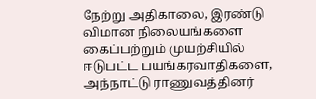நேற்று அதிகாலை, இரண்டு விமான நிலையங்களை கைப்பற்றும் முயற்சியில் ஈடுபட்ட பயங்கரவாதிகளை, அந்நாட்டு ராணுவத்தினர்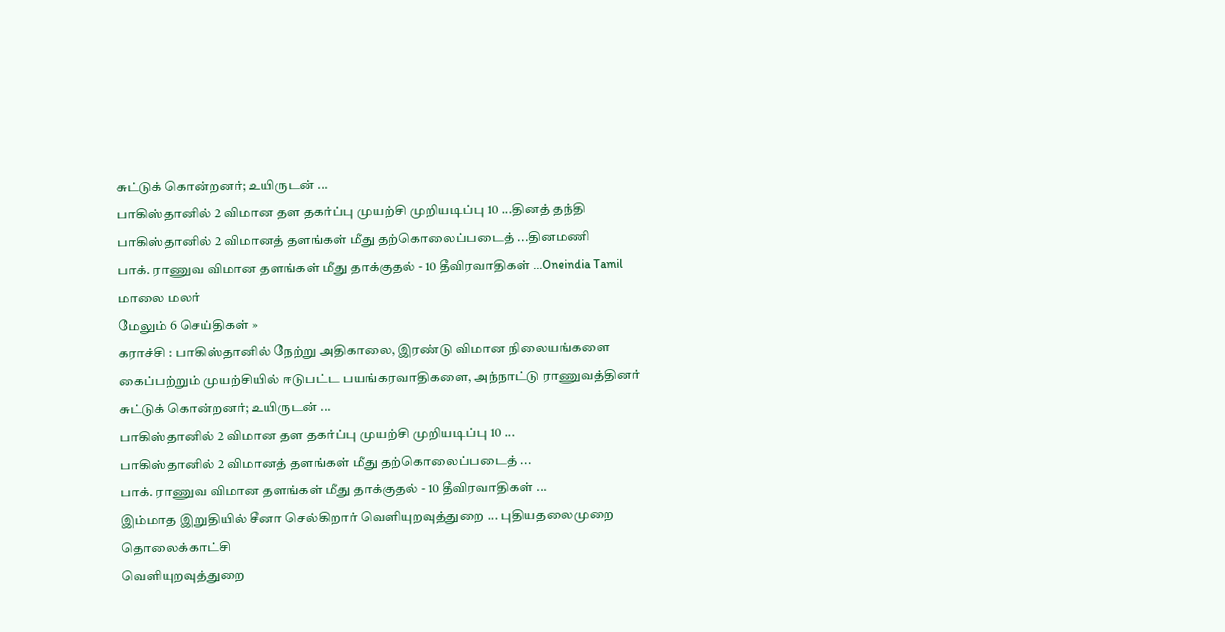சுட்டுக் கொன்றனர்; உயிருடன் ...
பாகிஸ்தானில் 2 விமான தள தகர்ப்பு முயற்சி முறியடிப்பு 10 ...தினத் தந்தி
பாகிஸ்தானில் 2 விமானத் தளங்கள் மீது தற்கொலைப்படைத் ...தினமணி
பாக். ராணுவ விமான தளங்கள் மீது தாக்குதல் - 10 தீவிரவாதிகள் ...Oneindia Tamil
மாலை மலர்
மேலும் 6 செய்திகள் »
கராச்சி : பாகிஸ்தானில் நேற்று அதிகாலை, இரண்டு விமான நிலையங்களை கைப்பற்றும் முயற்சியில் ஈடுபட்ட பயங்கரவாதிகளை, அந்நாட்டு ராணுவத்தினர் சுட்டுக் கொன்றனர்; உயிருடன் ...
பாகிஸ்தானில் 2 விமான தள தகர்ப்பு முயற்சி முறியடிப்பு 10 ...
பாகிஸ்தானில் 2 விமானத் தளங்கள் மீது தற்கொலைப்படைத் ...
பாக். ராணுவ விமான தளங்கள் மீது தாக்குதல் - 10 தீவிரவாதிகள் ...
இம்மாத இறுதியில் சீனா செல்கிறார் வெளியுறவுத்துறை ... புதியதலைமுறை தொலைக்காட்சி
வெளியுறவுத்துறை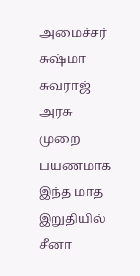அமைச்சர் சுஷ்மா சுவராஜ் அரசு முறை பயணமாக இந்த மாத இறுதியில் சீனா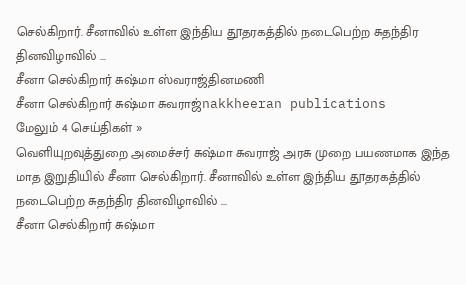செல்கிறார். சீனாவில் உள்ள இந்திய தூதரகத்தில் நடைபெற்ற சுதந்திர தினவிழாவில் ...
சீனா செல்கிறார் சுஷ்மா ஸ்வராஜ்தினமணி
சீனா செல்கிறார் சுஷ்மா சுவராஜ்nakkheeran publications
மேலும் 4 செய்திகள் »
வெளியுறவுத்துறை அமைச்சர் சுஷ்மா சுவராஜ் அரசு முறை பயணமாக இந்த மாத இறுதியில் சீனா செல்கிறார். சீனாவில் உள்ள இந்திய தூதரகத்தில் நடைபெற்ற சுதந்திர தினவிழாவில் ...
சீனா செல்கிறார் சுஷ்மா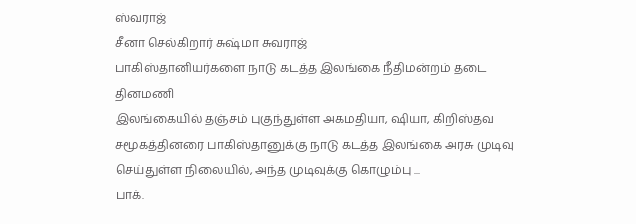ஸ்வராஜ்
சீனா செல்கிறார் சுஷ்மா சுவராஜ்
பாகிஸ்தானியர்களை நாடு கடத்த இலங்கை நீதிமன்றம் தடை தினமணி
இலங்கையில் தஞ்சம் புகுந்துள்ள அகமதியா, ஷியா, கிறிஸ்தவ சமூகத்தினரை பாகிஸ்தானுக்கு நாடு கடத்த இலங்கை அரசு முடிவு செய்துள்ள நிலையில், அந்த முடிவுக்கு கொழும்பு ...
பாக்.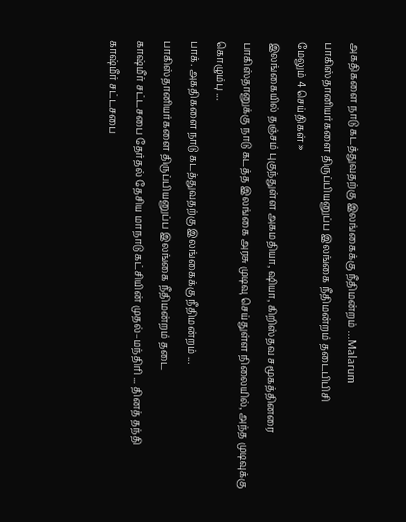அகதிகளை நாடு கடத்துவதற்கு இலங்கைக்கு நீதிமன்றம் ...Malarum
பாகிஸ்தானியர்களை திருப்பியனுப்ப இலங்கை நீதிமன்றம் தடைபிபிசி
மேலும் 4 செய்திகள் »
இலங்கையில் தஞ்சம் புகுந்துள்ள அகமதியா, ஷியா, கிறிஸ்தவ சமூகத்தினரை பாகிஸ்தானுக்கு நாடு கடத்த இலங்கை அரசு முடிவு செய்துள்ள நிலையில், அந்த முடிவுக்கு கொழும்பு ...
பாக். அகதிகளை நாடு கடத்துவதற்கு இலங்கைக்கு நீதிமன்றம் ...
பாகிஸ்தானியர்களை திருப்பியனுப்ப இலங்கை நீதிமன்றம் தடை
காஷ்மீர் சட்டசபை தேர்தல் தேசிய மாநாடு கட்சியின் முதல்–மந்திரி ... தினத் தந்தி
காஷ்மீர் சட்டசபை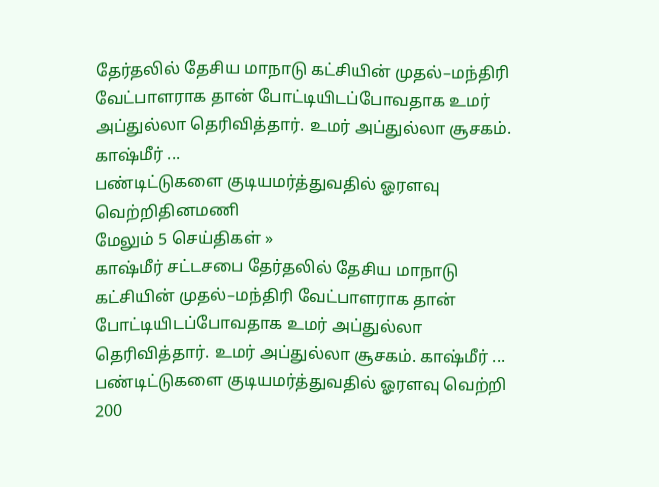தேர்தலில் தேசிய மாநாடு கட்சியின் முதல்–மந்திரி வேட்பாளராக தான் போட்டியிடப்போவதாக உமர் அப்துல்லா தெரிவித்தார். உமர் அப்துல்லா சூசகம். காஷ்மீர் ...
பண்டிட்டுகளை குடியமர்த்துவதில் ஓரளவு வெற்றிதினமணி
மேலும் 5 செய்திகள் »
காஷ்மீர் சட்டசபை தேர்தலில் தேசிய மாநாடு கட்சியின் முதல்–மந்திரி வேட்பாளராக தான் போட்டியிடப்போவதாக உமர் அப்துல்லா தெரிவித்தார். உமர் அப்துல்லா சூசகம். காஷ்மீர் ...
பண்டிட்டுகளை குடியமர்த்துவதில் ஓரளவு வெற்றி
200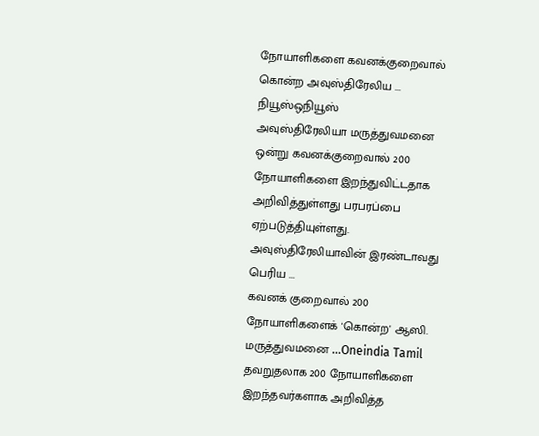நோயாளிகளை கவனக்குறைவால் கொன்ற அவுஸ்திரேலிய ... நியூஸ்ஒநியூஸ்
அவுஸ்திரேலியா மருத்துவமனை ஒன்று கவனக்குறைவால் 200 நோயாளிகளை இறந்துவிட்டதாக அறிவித்துள்ளது பரபரப்பை ஏற்படுத்தியுள்ளது. அவுஸ்திரேலியாவின் இரண்டாவது பெரிய ...
கவனக் குறைவால் 200 நோயாளிகளைக் 'கொன்ற' ஆஸி. மருத்துவமனை ...Oneindia Tamil
தவறுதலாக 200 நோயாளிகளை இறந்தவர்களாக அறிவித்த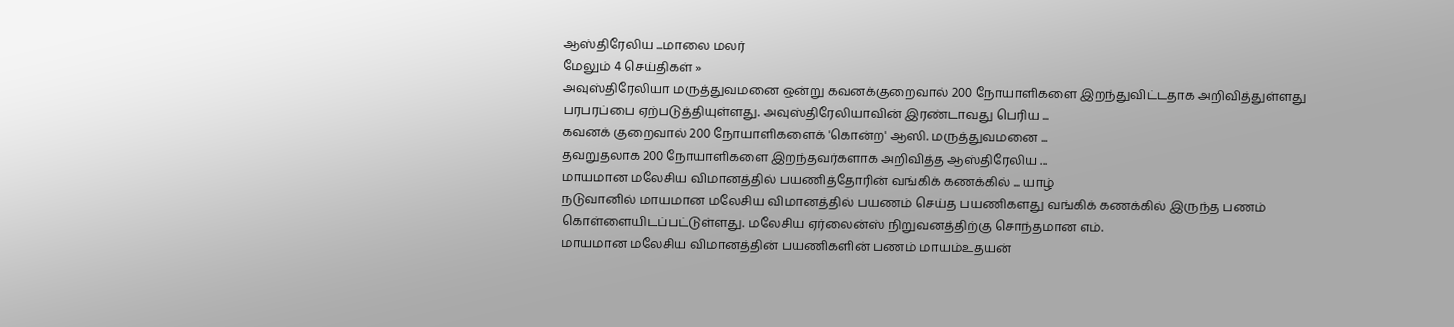ஆஸ்திரேலிய ...மாலை மலர்
மேலும் 4 செய்திகள் »
அவுஸ்திரேலியா மருத்துவமனை ஒன்று கவனக்குறைவால் 200 நோயாளிகளை இறந்துவிட்டதாக அறிவித்துள்ளது பரபரப்பை ஏற்படுத்தியுள்ளது. அவுஸ்திரேலியாவின் இரண்டாவது பெரிய ...
கவனக் குறைவால் 200 நோயாளிகளைக் 'கொன்ற' ஆஸி. மருத்துவமனை ...
தவறுதலாக 200 நோயாளிகளை இறந்தவர்களாக அறிவித்த ஆஸ்திரேலிய ...
மாயமான மலேசிய விமானத்தில் பயணித்தோரின் வங்கிக் கணக்கில் ... யாழ்
நடுவானில் மாயமான மலேசிய விமானத்தில் பயணம் செய்த பயணிகளது வங்கிக் கணக்கில் இருந்த பணம் கொள்ளையிடப்பட்டுள்ளது. மலேசிய ஏர்லைன்ஸ் நிறுவனத்திற்கு சொந்தமான எம்.
மாயமான மலேசிய விமானத்தின் பயணிகளின் பணம் மாயம்உதயன்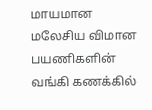மாயமான மலேசிய விமான பயணிகளின் வங்கி கணக்கில்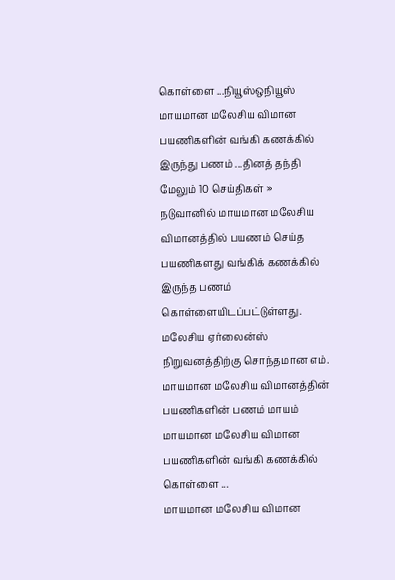கொள்ளை ...நியூஸ்ஒநியூஸ்
மாயமான மலேசிய விமான பயணிகளின் வங்கி கணக்கில் இருந்து பணம் ...தினத் தந்தி
மேலும் 10 செய்திகள் »
நடுவானில் மாயமான மலேசிய விமானத்தில் பயணம் செய்த பயணிகளது வங்கிக் கணக்கில் இருந்த பணம் கொள்ளையிடப்பட்டுள்ளது. மலேசிய ஏர்லைன்ஸ் நிறுவனத்திற்கு சொந்தமான எம்.
மாயமான மலேசிய விமானத்தின் பயணிகளின் பணம் மாயம்
மாயமான மலேசிய விமான பயணிகளின் வங்கி கணக்கில் கொள்ளை ...
மாயமான மலேசிய விமான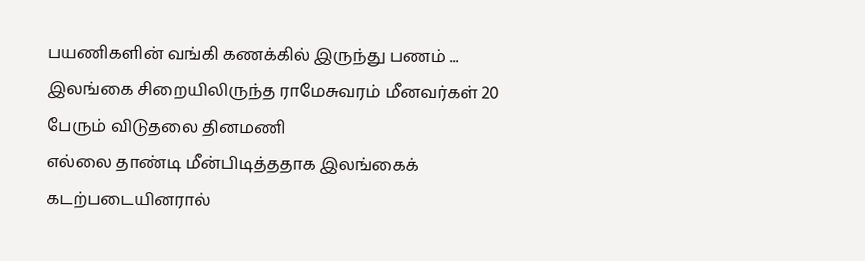பயணிகளின் வங்கி கணக்கில் இருந்து பணம் ...
இலங்கை சிறையிலிருந்த ராமேசுவரம் மீனவர்கள் 20 பேரும் விடுதலை தினமணி
எல்லை தாண்டி மீன்பிடித்ததாக இலங்கைக் கடற்படையினரால்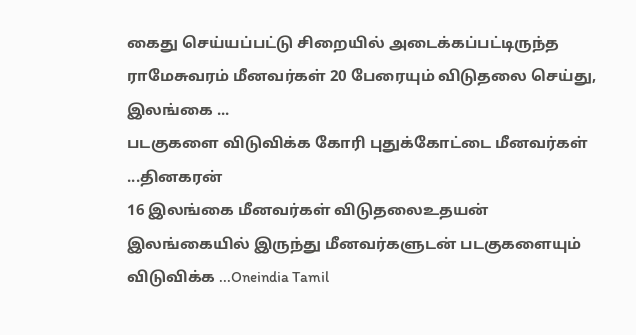கைது செய்யப்பட்டு சிறையில் அடைக்கப்பட்டிருந்த ராமேசுவரம் மீனவர்கள் 20 பேரையும் விடுதலை செய்து, இலங்கை ...
படகுகளை விடுவிக்க கோரி புதுக்கோட்டை மீனவர்கள் ...தினகரன்
16 இலங்கை மீனவர்கள் விடுதலைஉதயன்
இலங்கையில் இருந்து மீனவர்களுடன் படகுகளையும் விடுவிக்க ...Oneindia Tamil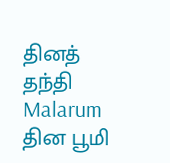தினத் தந்தி
Malarum
தின பூமி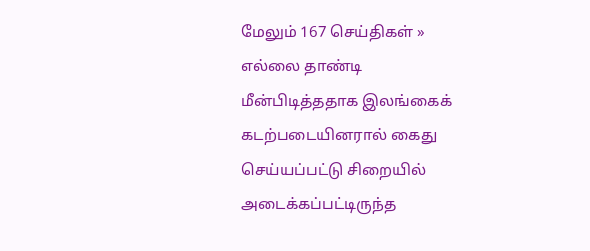மேலும் 167 செய்திகள் »
எல்லை தாண்டி மீன்பிடித்ததாக இலங்கைக் கடற்படையினரால் கைது செய்யப்பட்டு சிறையில் அடைக்கப்பட்டிருந்த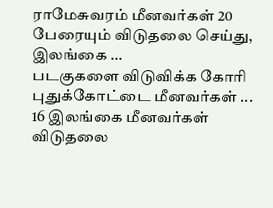ராமேசுவரம் மீனவர்கள் 20 பேரையும் விடுதலை செய்து, இலங்கை ...
படகுகளை விடுவிக்க கோரி புதுக்கோட்டை மீனவர்கள் ...
16 இலங்கை மீனவர்கள் விடுதலை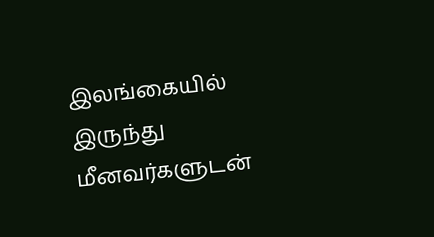இலங்கையில் இருந்து மீனவர்களுடன்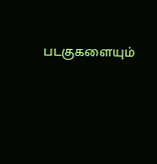படகுகளையும்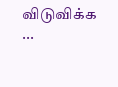விடுவிக்க ...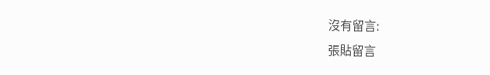沒有留言:
張貼留言